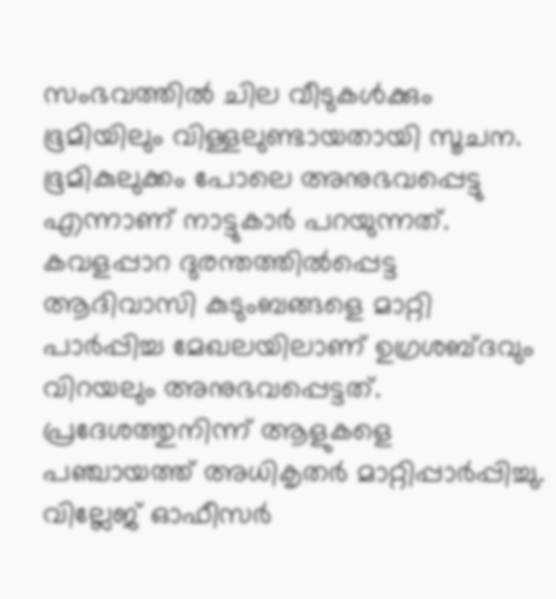സംഭവത്തിൽ ചില വീടുകൾക്കും ഭൂമിയിലും വിള്ളലുണ്ടായതായി സൂചന. ഭൂമികുലുക്കം പോലെ അനുഭവപ്പെട്ടു എന്നാണ് നാട്ടുകാർ പറയുന്നത്. കവളപ്പാറ ദുരന്തത്തിൽപ്പെട്ട ആദിവാസി കുടുംബങ്ങളെ മാറ്റി പാർപ്പിച്ച മേഖലയിലാണ് ഉഗ്രശബ്ദവും വിറയലും അനുഭവപ്പെട്ടത്.
പ്രദേശത്തുനിന്ന് ആളുകളെ പഞ്ചായത്ത് അധികൃതർ മാറ്റിപ്പാർപ്പിച്ചു. വില്ലേജ് ഓഫീസർ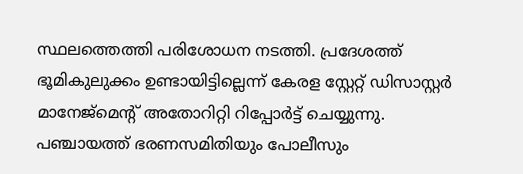സ്ഥലത്തെത്തി പരിശോധന നടത്തി. പ്രദേശത്ത് ഭൂമികുലുക്കം ഉണ്ടായിട്ടില്ലെന്ന് കേരള സ്റ്റേറ്റ് ഡിസാസ്റ്റർ മാനേജ്മെന്റ് അതോറിറ്റി റിപ്പോർട്ട് ചെയ്യുന്നു.
പഞ്ചായത്ത് ഭരണസമിതിയും പോലീസും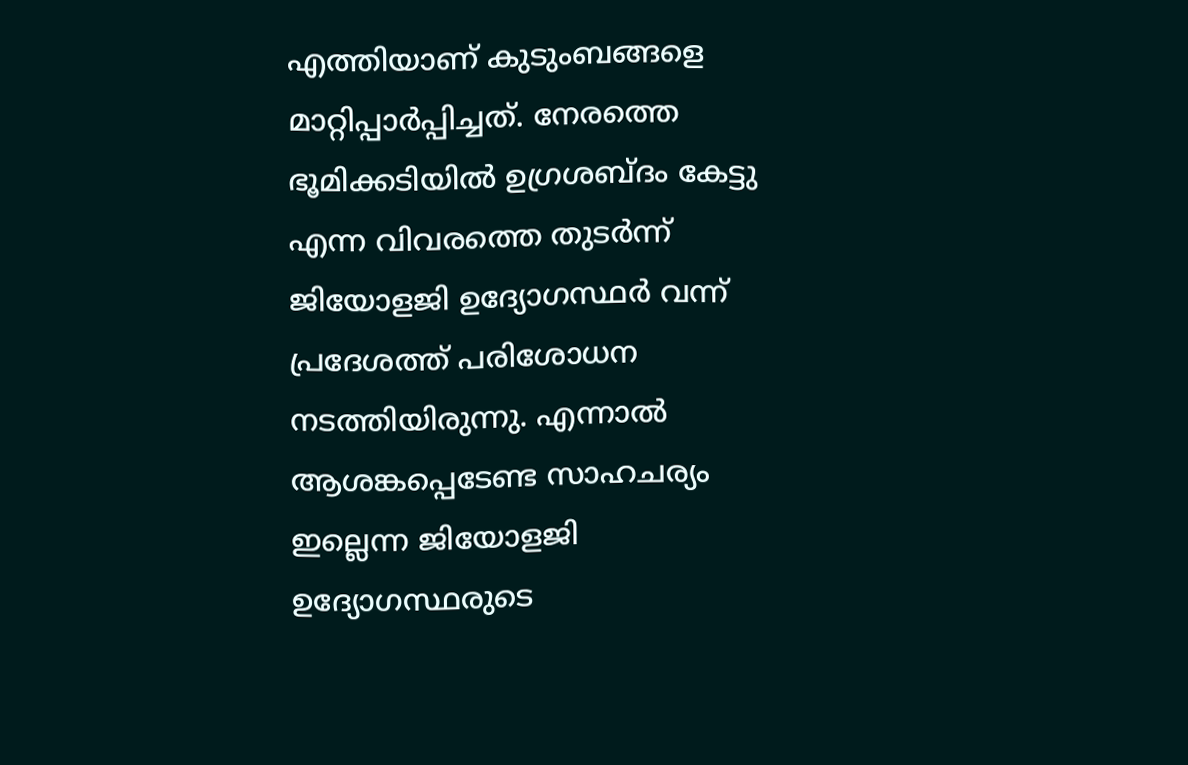എത്തിയാണ് കുടുംബങ്ങളെ മാറ്റിപ്പാർപ്പിച്ചത്. നേരത്തെ ഭൂമിക്കടിയിൽ ഉഗ്രശബ്ദം കേട്ടു എന്ന വിവരത്തെ തുടർന്ന് ജിയോളജി ഉദ്യോഗസ്ഥർ വന്ന് പ്രദേശത്ത് പരിശോധന നടത്തിയിരുന്നു. എന്നാൽ ആശങ്കപ്പെടേണ്ട സാഹചര്യം ഇല്ലെന്ന ജിയോളജി ഉദ്യോഗസ്ഥരുടെ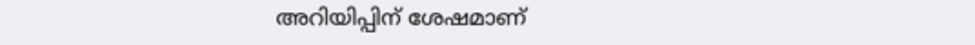അറിയിപ്പിന് ശേഷമാണ്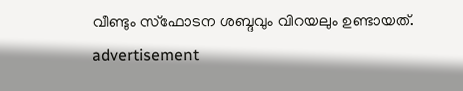വീണ്ടും സ്ഫോടന ശബ്ദവും വിറയലും ഉണ്ടായത്.
advertisement